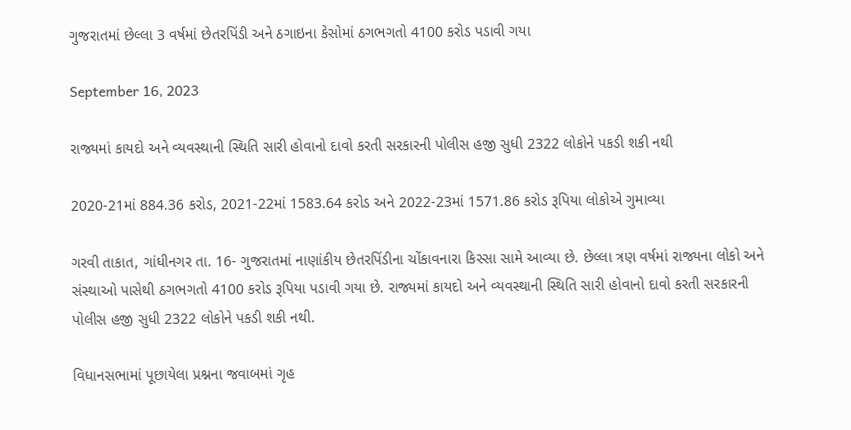ગુજરાતમાં છેલ્લા 3 વર્ષમાં છેતરપિંડી અને ઠગાઇના કેસોમાં ઠગભગતો 4100 કરોડ પડાવી ગયા

September 16, 2023

રાજ્યમાં કાયદો અને વ્યવસ્થાની સ્થિતિ સારી હોવાનો દાવો કરતી સરકારની પોલીસ હજી સુધી 2322 લોકોને પકડી શકી નથી

2020-21માં 884.36 કરોડ, 2021-22માં 1583.64 કરોડ અને 2022-23માં 1571.86 કરોડ રૂપિયા લોકોએ ગુમાવ્યા

ગરવી તાકાત, ગાંધીનગર તા. 16- ગુજરાતમાં નાણાંકીય છેતરપિંડીના ચોંકાવનારા કિસ્સા સામે આવ્યા છે. છેલ્લા ત્રણ વર્ષમાં રાજ્યના લોકો અને સંસ્થાઓ પાસેથી ઠગભગતો 4100 કરોડ રૂપિયા પડાવી ગયા છે. રાજ્યમાં કાયદો અને વ્યવસ્થાની સ્થિતિ સારી હોવાનો દાવો કરતી સરકારની પોલીસ હજી સુધી 2322 લોકોને પકડી શકી નથી.

વિધાનસભામાં પૂછાયેલા પ્રશ્નના જવાબમાં ગૃહ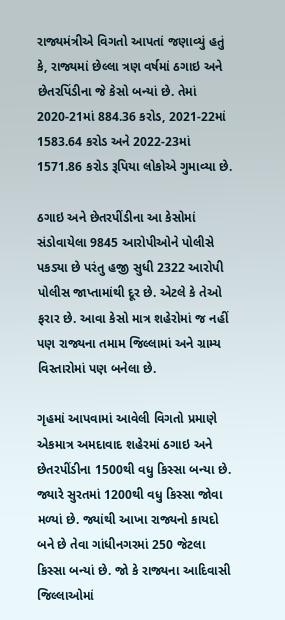રાજ્યમંત્રીએ વિગતો આપતાં જણાવ્યું હતું કે, રાજ્યમાં છેલ્લા ત્રણ વર્ષમાં ઠગાઇ અને છેતરપિંડીના જે કેસો બન્યાં છે. તેમાં 2020-21માં 884.36 કરોડ, 2021-22માં 1583.64 કરોડ અને 2022-23માં 1571.86 કરોડ રૂપિયા લોકોએ ગુમાવ્યા છે.

ઠગાઇ અને છેતરપીંડીના આ કેસોમાં સંડોવાયેલા 9845 આરોપીઓને પોલીસે પકડ્યા છે પરંતુ હજી સુધી 2322 આરોપી પોલીસ જાપ્તામાંથી દૂર છે. એટલે કે તેઓ ફરાર છે. આવા કેસો માત્ર શહેરોમાં જ નહીં પણ રાજ્યના તમામ જિલ્લામાં અને ગ્રામ્ય વિસ્તારોમાં પણ બનેલા છે.

ગૃહમાં આપવામાં આવેલી વિગતો પ્રમાણે એકમાત્ર અમદાવાદ શહેરમાં ઠગાઇ અને છેતરપીંડીના 1500થી વધુ કિસ્સા બન્યા છે. જ્યારે સુરતમાં 1200થી વધુ કિસ્સા જોવા મળ્યાં છે. જ્યાંથી આખા રાજ્યનો કાયદો બને છે તેવા ગાંધીનગરમાં 250 જેટલા કિસ્સા બન્યાં છે. જો કે રાજ્યના આદિવાસી જિલ્લાઓમાં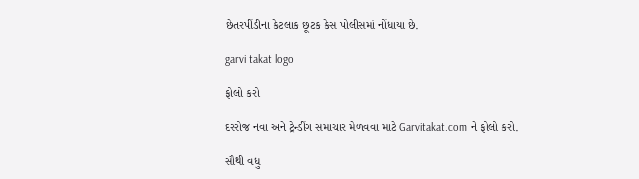છેતરપીંડીના કેટલાક છૂટક કેસ પોલીસમાં નોંધાયા છે.

garvi takat logo

ફોલો કરો

દરરોજ નવા અને ટ્રેન્ડીંગ સમાચાર મેળવવા માટે Garvitakat.com ને ફોલો કરો.

સૌથી વધુ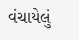વંચાયેલું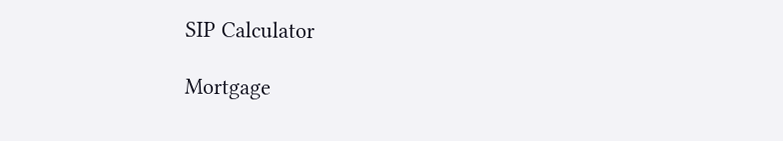SIP Calculator

Mortgage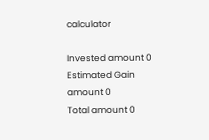calculator

Invested amount 0
Estimated Gain amount 0
Total amount 0